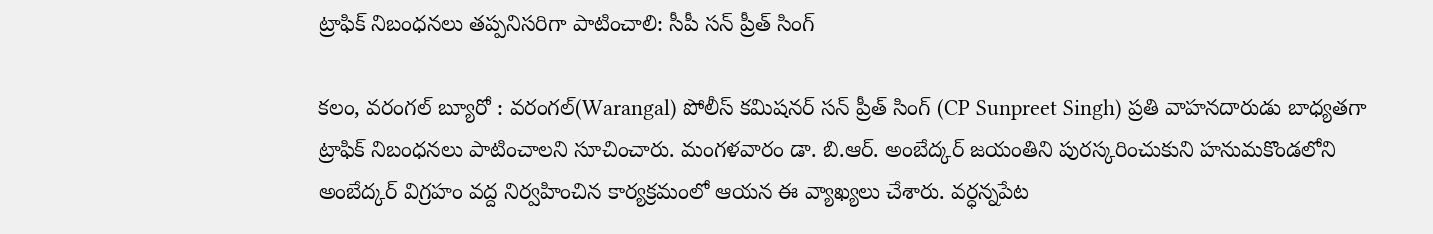ట్రాఫిక్ నిబంధనలు తప్పనిసరిగా పాటించాలి: సీపీ సన్ ప్రీత్ సింగ్

కలం, వరంగల్ బ్యూరో : వరంగల్(Warangal) పోలీస్ కమిషనర్ సన్ ప్రీత్ సింగ్ (CP Sunpreet Singh) ప్రతి వాహనదారుడు బాధ్యతగా ట్రాఫిక్ నిబంధనలు పాటించాలని సూచించారు. మంగళవారం డా. బి.ఆర్. అంబేద్కర్ జయంతిని పురస్కరించుకుని హనుమకొండలోని అంబేద్కర్ విగ్రహం వద్ద నిర్వహించిన కార్యక్రమంలో ఆయన ఈ వ్యాఖ్యలు చేశారు. వర్ధన్నపేట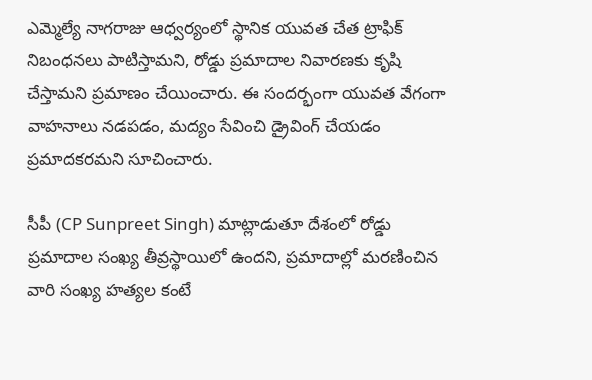ఎమ్మెల్యే నాగరాజు ఆధ్వర్యంలో స్థానిక యువత చేత ట్రాఫిక్ నిబంధనలు పాటిస్తామని, రోడ్డు ప్రమాదాల నివారణకు కృషి చేస్తామని ప్రమాణం చేయించారు. ఈ సందర్భంగా యువత వేగంగా వాహనాలు నడపడం, మద్యం సేవించి డ్రైవింగ్ చేయడం ప్రమాదకరమని సూచించారు.

సీపీ (CP Sunpreet Singh) మాట్లాడుతూ దేశంలో రోడ్డు ప్రమాదాల సంఖ్య తీవ్రస్థాయిలో ఉందని, ప్రమాదాల్లో మరణించిన వారి సంఖ్య హత్యల కంటే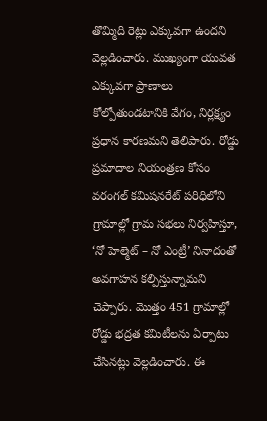తొమ్మిది రెట్లు ఎక్కువగా ఉందని వెల్లడించారు. ముఖ్యంగా యువత ఎక్కువగా ప్రాణాలు కోల్పోతుండటానికి వేగం, నిర్లక్ష్యం ప్రధాన కారణమని తెలిపారు. రోడ్డు ప్రమాదాల నియంత్రణ కోసం వరంగల్ కమిషనరేట్ పరిధిలోని గ్రామాల్లో గ్రామ సభలు నిర్వహిస్తూ, ‘నో హెల్మెట్ – నో ఎంట్రీ’ నినాదంతో అవగాహన కల్పిస్తున్నామని చెప్పారు. మొత్తం 451 గ్రామాల్లో రోడ్డు భద్రత కమిటీలను ఏర్పాటు చేసినట్లు వెల్లడించారు. ఈ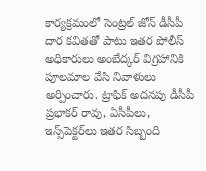కార్యక్రమంలో సెంట్రల్ జోన్ డీసీపీ దార కవితతో పాటు ఇతర పోలీస్ అధికారులు అంబేద్కర్ విగ్రహానికి పూలమాల వేసి నివాళులు అర్పించారు. ట్రాఫిక్ అదనపు డీసీపీ ప్రభాకర్ రావు, ఏసీపీలు, ఇన్స్‌పెక్టర్‌లు ఇతర సిబ్బంది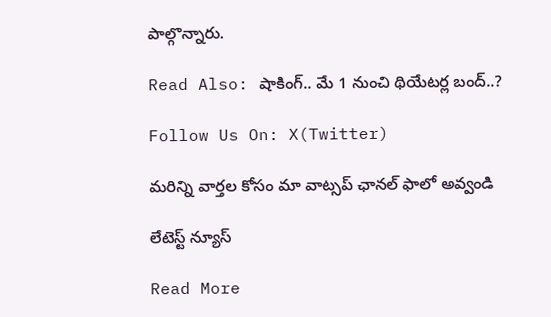పాల్గొన్నారు.

Read Also: షాకింగ్.. మే 1 నుంచి థియేటర్ల బంద్..?

Follow Us On: X(Twitter)

మ‌రిన్ని వార్త‌ల కోసం మా వాట్స‌ప్ ఛాన‌ల్ ఫాలో అవ్వండి

లేటెస్ట్ న్యూస్‌

Read More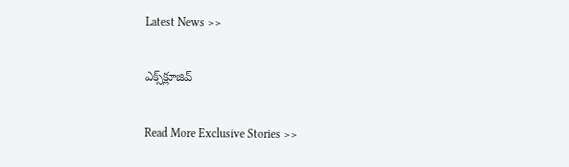Latest News >>

ఎక్స్‌క్లూజివ్‌

Read More Exclusive Stories >>